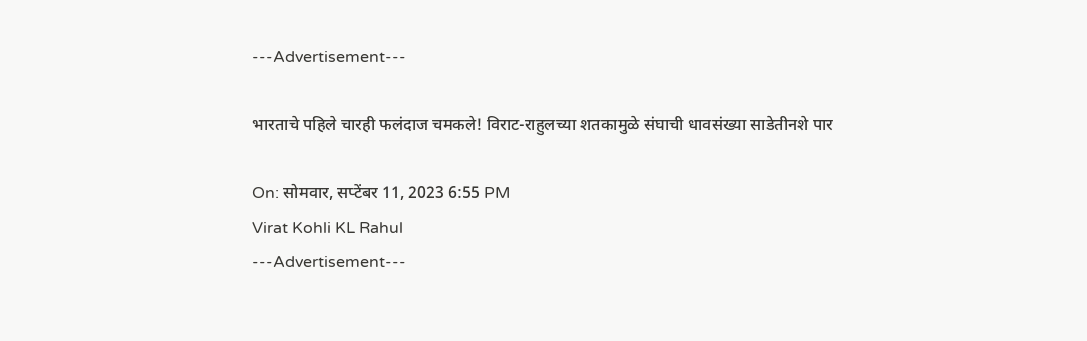---Advertisement---

भारताचे पहिले चारही फलंदाज चमकले! विराट-राहुलच्या शतकामुळे संघाची धावसंख्या साडेतीनशे पार

On: सोमवार, सप्टेंबर 11, 2023 6:55 PM
Virat Kohli KL Rahul
---Advertisement---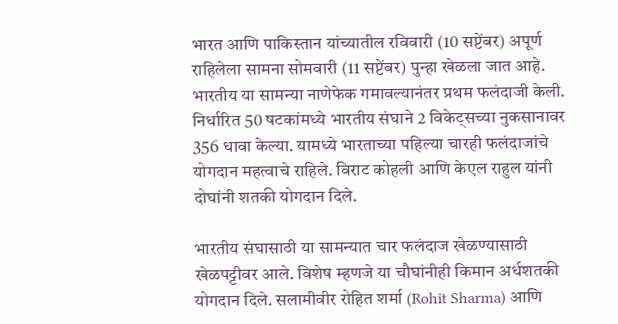भारत आणि पाकिस्तान यांच्यातील रविवारी (10 सप्टेंबर) अपूर्ण राहिलेला सामना सोमवारी (11 सप्टेंबर) पुन्हा खेळला जात आहे. भारतीय या सामन्या नाणेफेक गमावल्यानंतर प्रथम फलंदाजी केली. निर्धारित 50 षटकांमध्ये भारतीय संघाने 2 विकेट्सच्या नुकसानावर 356 धावा केल्या. यामध्ये भारताच्या पहिल्या चारही फलंदाजांचे योगदान महत्वाचे राहिले. विराट कोहली आणि केएल राहुल यांनी दोघांनी शतकी योगदान दिले.

भारतीय संघासाठी या सामन्यात चार फलंदाज खेळण्यासाठी खेळपट्टीवर आले. विशेष म्हणजे या चौघांनीही किमान अर्धशतकी योगदान दिले. सलामीवीर रोहित शर्मा (Rohit Sharma) आणि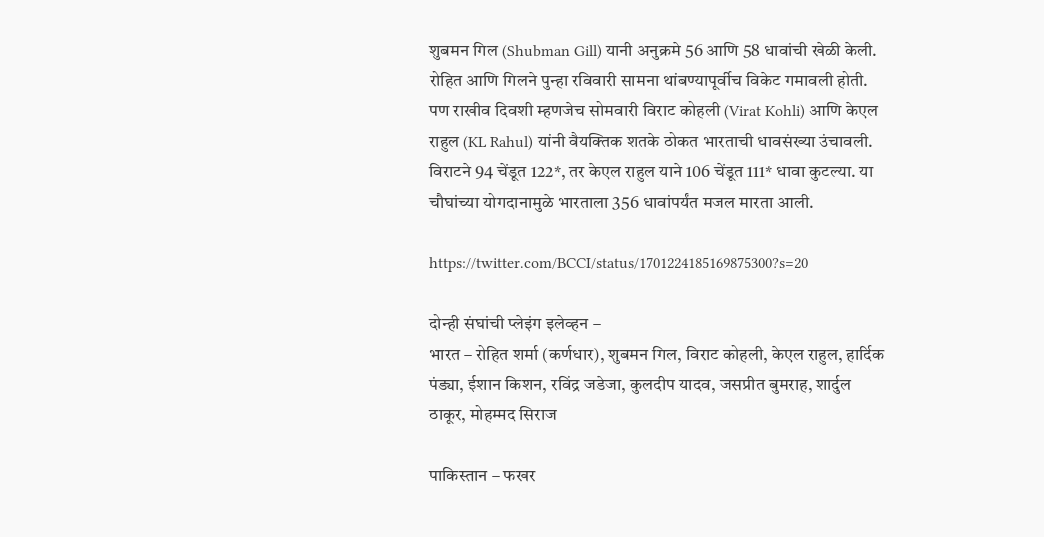शुबमन गिल (Shubman Gill) यानी अनुक्रमे 56 आणि 58 धावांची खेळी केली. रोहित आणि गिलने पुन्हा रविवारी सामना थांबण्यापूर्वीच विकेट गमावली होती. पण राखीव दिवशी म्हणजेच सोमवारी विराट कोहली (Virat Kohli) आणि केएल राहुल (KL Rahul) यांनी वैयक्तिक शतके ठोकत भारताची धावसंख्या उंचावली. विराटने 94 चेंडूत 122*, तर केएल राहुल याने 106 चेंडूत 111* धावा कुटल्या. या चौघांच्या योगदानामुळे भारताला 356 धावांपर्यंत मजल मारता आली.

https://twitter.com/BCCI/status/1701224185169875300?s=20

दोन्ही संघांची प्लेइंग इलेव्हन –
भारत – रोहित शर्मा (कर्णधार), शुबमन गिल, विराट कोहली, केएल राहुल, हार्दिक पंड्या, ईशान किशन, रविंद्र जडेजा, कुलदीप यादव, जसप्रीत बुमराह, शार्दुल ठाकूर, मोहम्मद सिराज

पाकिस्तान – फखर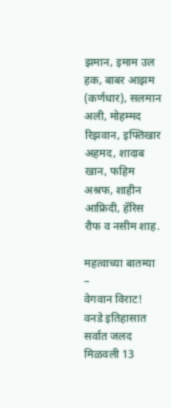झमान, इमाम उल हक, बाबर आझम (कर्णधार), सलमान अली, मोहम्मद रिझवान, इफ्तिखार अहमद, शादाब खान, फहिम अश्रफ, शाहीन आफ्रिदी, हॅरिस रौफ व नसीम शाह.

महत्वाच्या बातम्या –
वेगवान विराट! वनडे इतिहासात सर्वात जलद मिळवली 13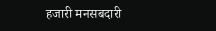हजारी मनसबदारी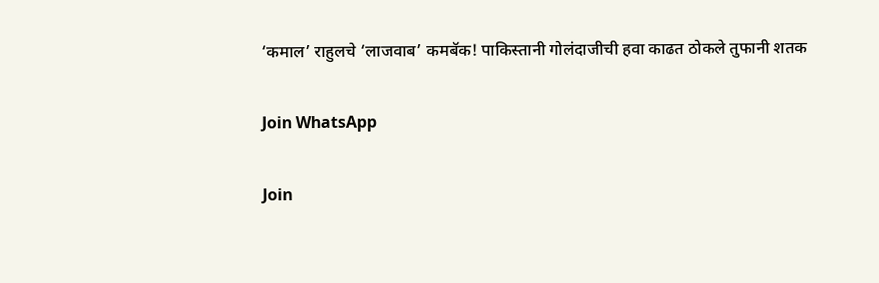‘कमाल’ राहुलचे ‘लाजवाब’ कमबॅक! पाकिस्तानी गोलंदाजीची हवा काढत ठोकले तुफानी शतक

Join WhatsApp

Join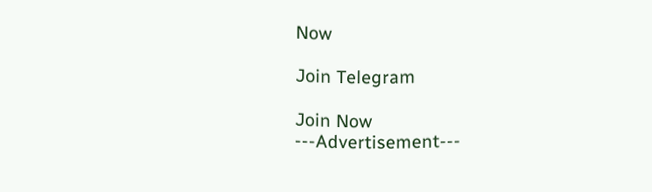Now

Join Telegram

Join Now
---Advertisement---